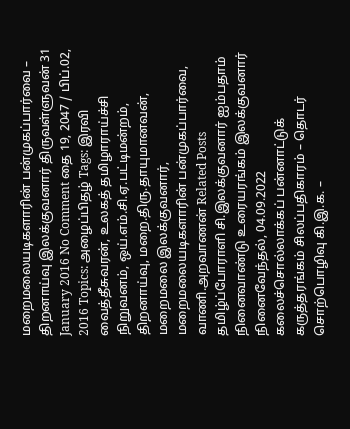மறைமலையடிகளாரின் பன்முகப்பார்வை – திறனாய்வு இலக்குவனார் திருவள்ளுவன் 31 January 2016 No Comment தை 19, 2047 / பிப்.02, 2016 Topics: அழைப்பிதழ் Tags: இரவி வைத்தீசுவரன், உலகத் தமிழாராய்ச்சி நிறுவனம், ஒய்.எம்.சி.ஏ.பட்டிமன்றம், திறனாய்வு, மறை.திரு.தாயுமானவன், மறைமலை இலக்குவனார், மறைமலையடிகளாரின் பன்முகப்பார்வை, வாணி.அறவாணன் Related Posts தமிழ்ப்போராளி சி.இலக்குவனார் ஐம்பதாம் நினைவாண்டு உரையரங்கம் இலக்குவனார் நினைவேந்தல், 04.09.2022 கலைச்சொல்லாக்கப் பன்னாட்டுக் கருத்தரங்கம் சிலப்பதிகாரம் – தொடர் சொற்பொழிவு கி.இ.க. –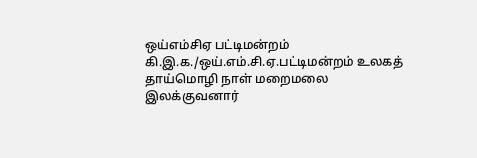ஒய்எம்சிஏ பட்டிமன்றம் கி.இ.க./ஒய்.எம்.சி.ஏ.பட்டிமன்றம் உலகத் தாய்மொழி நாள் மறைமலை இலக்குவனார்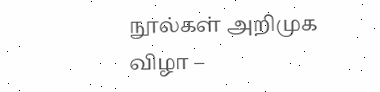நூல்கள் அறிமுக விழா –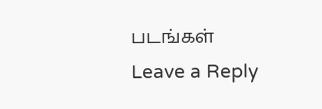படங்கள்
Leave a Reply